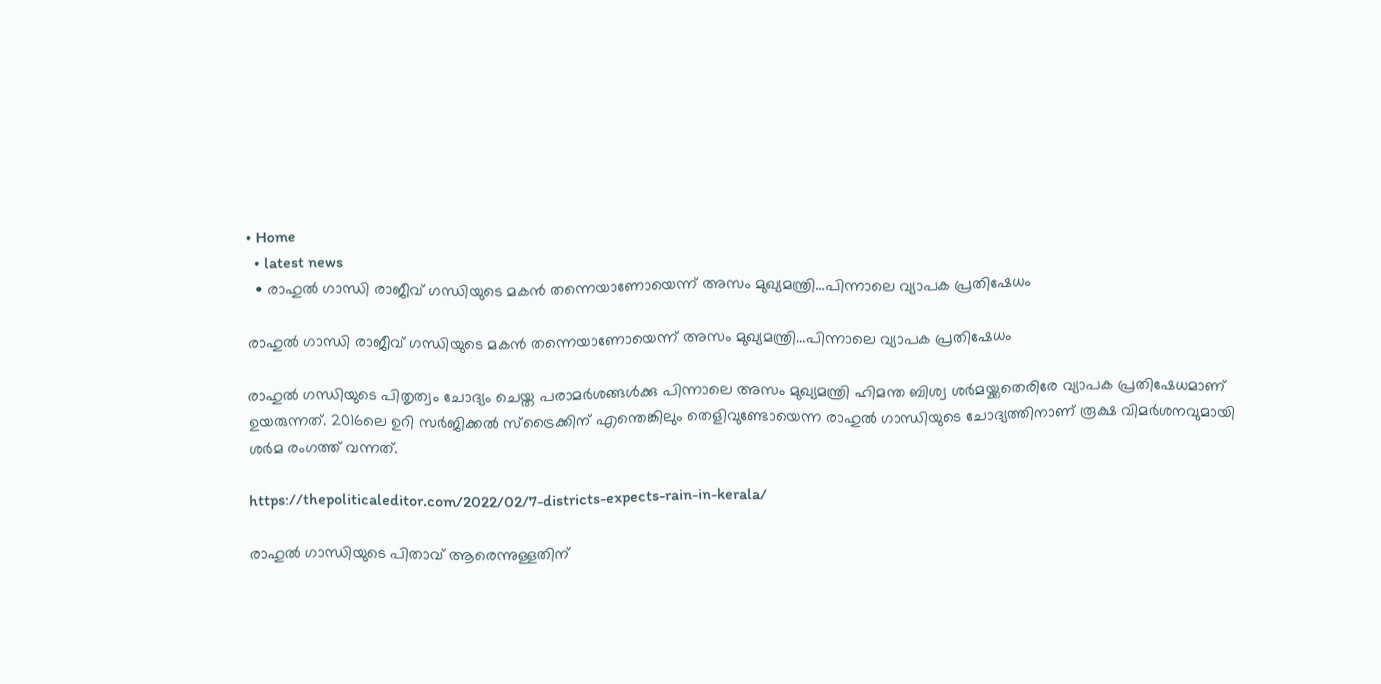• Home
  • latest news
  • രാഹുല്‍ ഗാന്ധി രാജീവ് ഗന്ധിയുടെ മകന്‍ തന്നെയാണോയെന്ന് അസം മുഖ്യമന്ത്രി…പിന്നാലെ വ്യാപക പ്രതിഷേധം

രാഹുല്‍ ഗാന്ധി രാജീവ് ഗന്ധിയുടെ മകന്‍ തന്നെയാണോയെന്ന് അസം മുഖ്യമന്ത്രി…പിന്നാലെ വ്യാപക പ്രതിഷേധം

രാഹുല്‍ ഗന്ധിയുടെ പിതൃത്വം ചോദ്യം ചെയ്ത പരാമര്‍ശങ്ങള്‍ക്കു പിന്നാലെ അസം മുഖ്യമന്ത്രി ഹിമന്ത ബിശ്വ ശര്‍മയ്ക്കതെരിരേ വ്യാപക പ്രതിഷേധമാണ് ഉയരുന്നത്. 2016ലെ ഉറി സര്‍ജിക്കല്‍ സ്‌ട്രൈക്കിന് എന്തെങ്കിലും തെളിവുണ്ടോയെന്ന രാഹുല്‍ ഗാന്ധിയുടെ ചോദ്യത്തിനാണ് രൂക്ഷ വിമര്‍ശനവുമായി ശര്‍മ രംഗത്ത് വന്നത്.

https://thepoliticaleditor.com/2022/02/7-districts-expects-rain-in-kerala/

രാഹുല്‍ ഗാന്ധിയുടെ പിതാവ് ആരെന്നുള്ളതിന്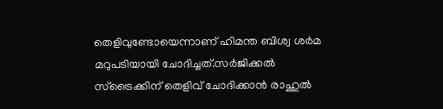തെളിവുണ്ടോയെന്നാണ് ഹിമന്ത ബിശ്വ ശര്‍മ മറുപടിയായി ചോദിച്ചത്.സര്‍ജിക്കല്‍ സ്‌ട്രൈക്കിന് തെളിവ് ചോദിക്കാന്‍ രാഹുല്‍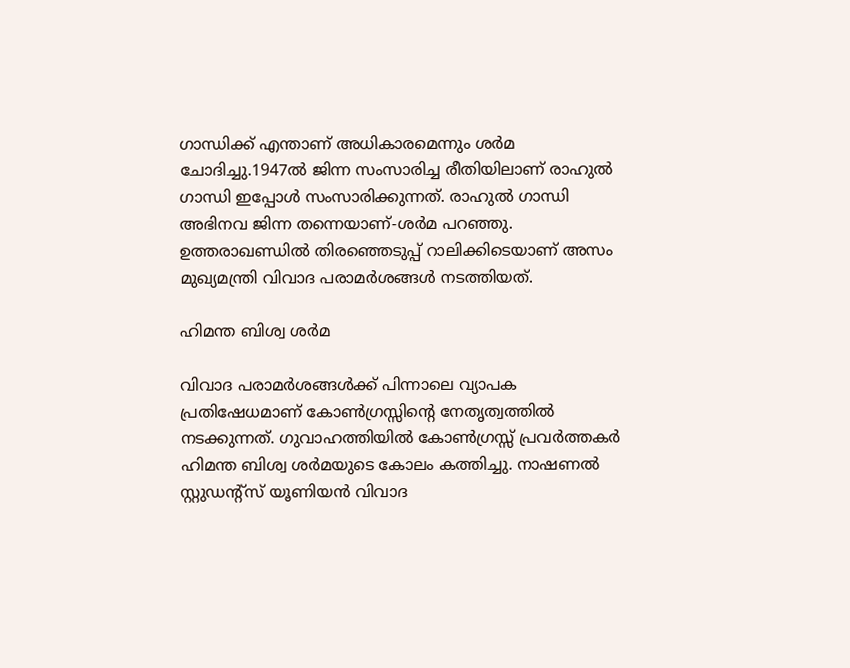ഗാന്ധിക്ക് എന്താണ് അധികാരമെന്നും ശര്‍മ ചോദിച്ചു.1947ല്‍ ജിന്ന സംസാരിച്ച രീതിയിലാണ് രാഹുല്‍ ഗാന്ധി ഇപ്പോള്‍ സംസാരിക്കുന്നത്. രാഹുല്‍ ഗാന്ധി അഭിനവ ജിന്ന തന്നെയാണ്-ശര്‍മ പറഞ്ഞു. ഉത്തരാഖണ്ഡില്‍ തിരഞ്ഞെടുപ്പ് റാലിക്കിടെയാണ് അസം മുഖ്യമന്ത്രി വിവാദ പരാമര്‍ശങ്ങള്‍ നടത്തിയത്.

ഹിമന്ത ബിശ്വ ശര്‍മ

വിവാദ പരാമര്‍ശങ്ങള്‍ക്ക് പിന്നാലെ വ്യാപക പ്രതിഷേധമാണ് കോണ്‍ഗ്രസ്സിന്റെ നേതൃത്വത്തില്‍ നടക്കുന്നത്. ഗുവാഹത്തിയില്‍ കോണ്‍ഗ്രസ്സ് പ്രവര്‍ത്തകര്‍ ഹിമന്ത ബിശ്വ ശര്‍മയുടെ കോലം കത്തിച്ചു. നാഷണല്‍ സ്റ്റുഡന്റ്‌സ് യൂണിയന്‍ വിവാദ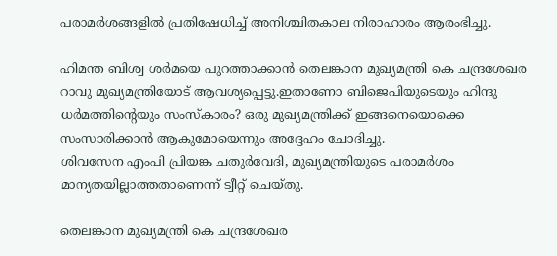പരാമര്‍ശങ്ങളില്‍ പ്രതിഷേധിച്ച് അനിശ്ചിതകാല നിരാഹാരം ആരംഭിച്ചു.

ഹിമന്ത ബിശ്വ ശര്‍മയെ പുറത്താക്കാന്‍ തെലങ്കാന മുഖ്യമന്ത്രി കെ ചന്ദ്രശേഖര റാവു മുഖ്യമന്ത്രിയോട് ആവശ്യപ്പെട്ടു.ഇതാണോ ബിജെപിയുടെയും ഹിന്ദു ധര്‍മത്തിന്റെയും സംസ്‌കാരം? ഒരു മുഖ്യമന്ത്രിക്ക് ഇങ്ങനെയൊക്കെ സംസാരിക്കാന്‍ ആകുമോയെന്നും അദ്ദേഹം ചോദിച്ചു.
ശിവസേന എംപി പ്രിയങ്ക ചതുര്‍വേദി, മുഖ്യമന്ത്രിയുടെ പരാമര്‍ശം മാന്യതയില്ലാത്തതാണെന്ന് ട്വീറ്റ് ചെയ്തു.

തെലങ്കാന മുഖ്യമന്ത്രി കെ ചന്ദ്രശേഖര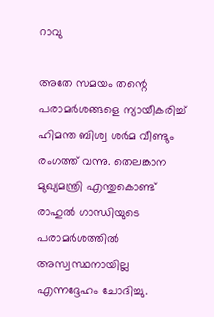റാവു

അതേ സമയം തന്റെ പരാമര്‍ശങ്ങളെ ന്യായീകരിച്ച് ഹിമന്ത ബിശ്വ ശര്‍മ വീണ്ടും രംഗത്ത് വന്നു. തെലങ്കാന മുഖ്യമന്ത്രി എന്തുകൊണ്ട് രാഹുല്‍ ഗാന്ധിയുടെ പരാമര്‍ശത്തില്‍ അസ്വസ്ഥനായില്ല എന്നദ്ദേഹം ചോദിച്ചു.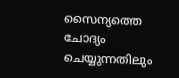സൈന്യത്തെ ചോദ്യം ചെയ്യുന്നതിലും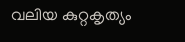വലിയ കുറ്റകൃത്യം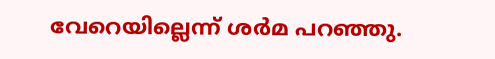വേറെയില്ലെന്ന് ശര്‍മ പറഞ്ഞു.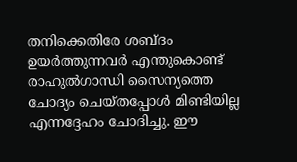തനിക്കെതിരേ ശബ്ദം ഉയര്‍ത്തുന്നവര്‍ എന്തുകൊണ്ട് രാഹുല്‍ഗാന്ധി സൈന്യത്തെ ചോദ്യം ചെയ്തപ്പോള്‍ മിണ്ടിയില്ല എന്നദ്ദേഹം ചോദിച്ചു. ഈ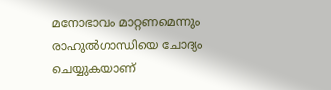മനോഭാവം മാറ്റണമെന്നും രാഹുല്‍ഗാന്ധിയെ ചോദ്യം ചെയ്യുകയാണ്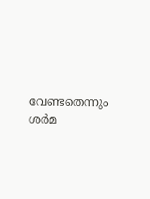വേണ്ടതെന്നും ശര്‍മ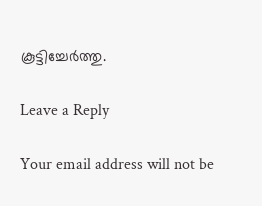കൂട്ടിച്ചേര്‍ത്തു.

Leave a Reply

Your email address will not be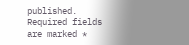published. Required fields are marked *